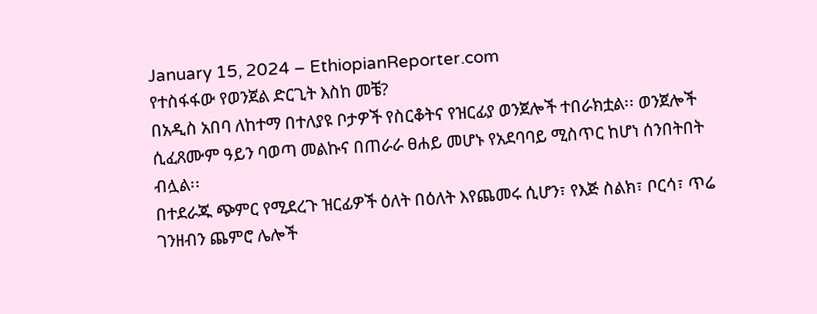January 15, 2024 – EthiopianReporter.com
የተስፋፋው የወንጀል ድርጊት እስከ መቼ?
በአዲስ አበባ ለከተማ በተለያዩ ቦታዎች የስርቆትና የዝርፊያ ወንጀሎች ተበራክቷል፡፡ ወንጀሎች ሲፈጸሙም ዓይን ባወጣ መልኩና በጠራራ ፀሐይ መሆኑ የአደባባይ ሚስጥር ከሆነ ሰንበትበት ብሏል፡፡
በተደራጁ ጭምር የሚደረጉ ዝርፊዎች ዕለት በዕለት እየጨመሩ ሲሆን፣ የእጅ ስልክ፣ ቦርሳ፣ ጥሬ ገንዘብን ጨምሮ ሌሎች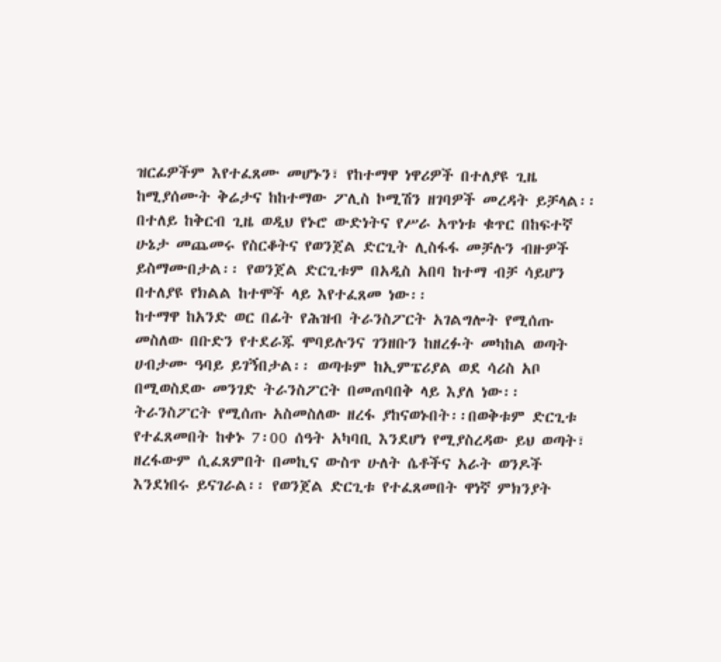ዝርፊዎችም እየተፈጸሙ መሆኑን፣ የከተማዋ ነዋሪዎች በተለያዩ ጊዜ ከሚያሰሙት ቅሬታና ከከተማው ፖሊስ ኮሚሽን ዘገባዎች መረዳት ይቻላል፡፡
በተለይ ከቅርብ ጊዜ ወዲህ የኑሮ ውድነትና የሥራ አጥነቱ ቁጥር በከፍተኛ ሁኔታ መጨመሩ የስርቆትና የወንጀል ድርጊት ሊስፋፋ መቻሉን ብዙዎች ይስማሙበታል፡፡ የወንጀል ድርጊቱም በአዲስ አበባ ከተማ ብቻ ሳይሆን በተለያዩ የክልል ከተሞች ላይ እየተፈጸመ ነው፡፡
ከተማዋ ከአንድ ወር በፊት የሕዝብ ትራንስፖርት አገልግሎት የሚሰጡ መስለው በቡድን የተደራጁ ሞባይሉንና ገንዘቡን ከዘረፉት መካከል ወጣት ሀብታሙ ዓባይ ይገኝበታል፡፡ ወጣቱም ከኢምፔሪያል ወደ ሳሪስ አቦ በሚወስደው መንገድ ትራንስፖርት በመጠባበቅ ላይ እያለ ነው፡፡ ትራንስፖርት የሚሰጡ አስመስለው ዘረፋ ያከናወኑበት፡፡በወቅቱም ድርጊቱ የተፈጸመበት ከቀኑ 7፡00 ሰዓት አካባቢ እንደሆነ የሚያስረዳው ይህ ወጣት፣ ዘረፋውም ሲፈጸምበት በመኪና ውስጥ ሁለት ሴቶችና አራት ወንዶች እንደነበሩ ይናገራል፡፡ የወንጀል ድርጊቱ የተፈጸመበት ዋነኛ ምክንያት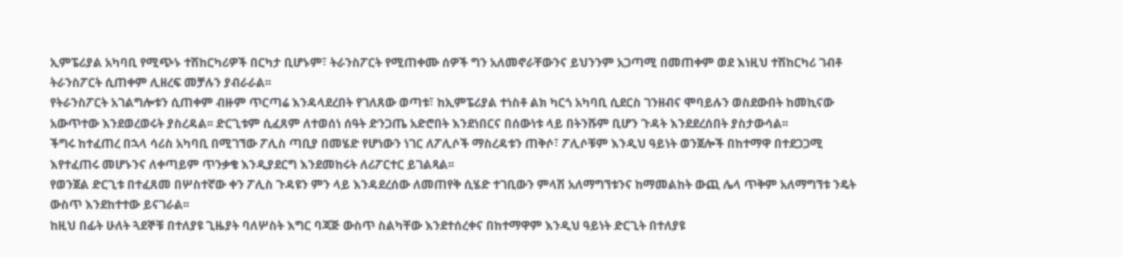ኢምፔሪያል አካባቢ የሚጭኑ ተሽከርካሪዎች በርካታ ቢሆኑም፣ ትራንስፖርት የሚጠቀሙ ሰዎች ግን አለመኖራቸውንና ይህንንም አጋጣሚ በመጠቀም ወደ እነዚህ ተሽከርካሪ ገብቶ ትራንስፖርት ሲጠቀም ሊዘረፍ መቻሉን ያብራራል፡፡
የትራንስፖርት አገልግሎቱን ሲጠቀም ብዙም ጥርጣሬ እንዳላደረበት የገለጸው ወጣቱ፣ ከኢምፔሪያል ተነስቶ ልክ ካርጎ አካባቢ ሲደርስ ገንዘብና ሞባይሉን ወስደውበት ከመኪናው አውጥተው እንደወረወሩት ያስረዳል፡፡ ድርጊቱም ሲፈጸም ለተወሰነ ሰዓት ድንጋጤ አድሮበት እንደነበርና በሰውነቱ ላይ በትንሹም ቢሆን ጉዳት እንደደረሰበት ያስታውሳል፡፡
ችግሩ ከተፈጠረ በኋላ ሳሪስ አካባቢ በሚገኘው ፖሊስ ጣቢያ በመሄድ የሆነውን ነገር ለፖሊሶች ማስረዳቱን ጠቅሶ፣ ፖሊሶቹም እንዲህ ዓይነት ወንጀሎች በከተማዋ በተደጋጋሚ እየተፈጠሩ መሆኑንና ለቀጣይም ጥንቃቄ እንዲያደርግ እንደመከሩት ለሪፖርተር ይገልጻል፡፡
የወንጀል ድርጊቱ በተፈጸመ በሦስተኛው ቀን ፖሊስ ጉዳዩን ምን ላይ እንዳደረሰው ለመጠየቅ ሲሄድ ተገቢውን ምላሽ አለማግኘቱንና ከማመልከት ውጪ ሌላ ጥቅም አለማግኘቱ ንዴት ውስጥ እንደከተተው ይናገራል፡፡
ከዚህ በፊት ሁለት ጓደኞቹ በተለያዩ ጊዜያት ባለሦስት እግር ባጃጅ ውስጥ ስልካቸው እንደተሰረቀና በከተማዋም እንዲህ ዓይነት ድርጊት በተለያዩ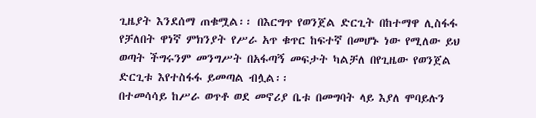ጊዜያት እንደሰማ ጠቁሟል፡፡ በእርግጥ የወንጀል ድርጊት በከተማዋ ሊስፋፋ የቻለበት ዋነኛ ምክንያት የሥራ አጥ ቁጥር ከፍተኛ በመሆኑ ነው የሚለው ይህ ወጣት ችግሩንም መንግሥት በአፋጣኝ መፍታት ካልቻለ በየጊዜው የወንጀል ድርጊቱ እየተስፋፋ ይመጣል ብሏል፡፡
በተመሳሳይ ከሥራ ወጥቶ ወደ መኖሪያ ቤቱ በመግባት ላይ እያለ ሞባይሉን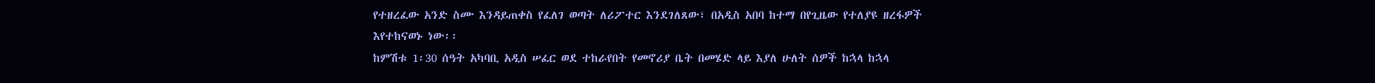የተዘረፈው አንድ ስሙ እንዳይጠቀስ የፈለገ ወጣት ለሪፖተር እንደገለጸው፣ በአዲስ አበባ ከተማ በየጊዜው የተለያዩ ዘረፋዎች እየተከናወኑ ነው፡፡
ከምሽቱ 1፡30 ሰዓት አካባቢ አዲስ ሠፈር ወደ ተከራየበት የመኖሪያ ቤት በመሄድ ላይ እያለ ሁለት ሰዎች ከኋላ ከኋላ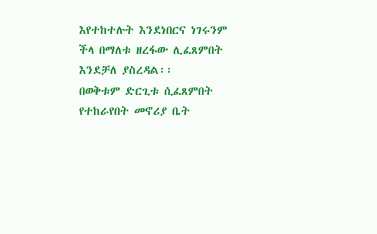እየተከተሉት እንደነበርና ነገሩንም ችላ በማለቱ ዘረፋው ሊፈጸምበት እንደቻለ ያስረዳል፡፡
በወቅቱም ድርጊቱ ሲፈጸምበት የተከራየበት መኖሪያ ቤት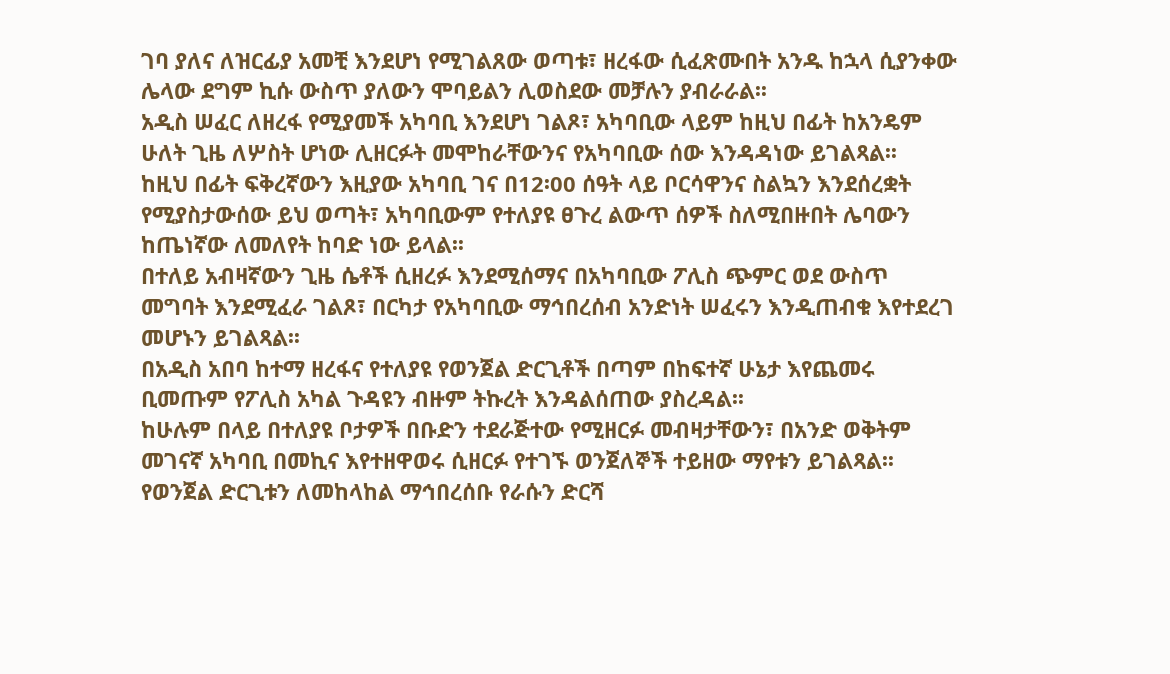ገባ ያለና ለዝርፊያ አመቺ እንደሆነ የሚገልጸው ወጣቱ፣ ዘረፋው ሲፈጽሙበት አንዱ ከኋላ ሲያንቀው ሌላው ደግም ኪሱ ውስጥ ያለውን ሞባይልን ሊወስደው መቻሉን ያብራራል፡፡
አዲስ ሠፈር ለዘረፋ የሚያመች አካባቢ እንደሆነ ገልጾ፣ አካባቢው ላይም ከዚህ በፊት ከአንዴም ሁለት ጊዜ ለሦስት ሆነው ሊዘርፉት መሞከራቸውንና የአካባቢው ሰው እንዳዳነው ይገልጻል፡፡
ከዚህ በፊት ፍቅረኛውን እዚያው አካባቢ ገና በ12፡00 ሰዓት ላይ ቦርሳዋንና ስልኳን እንደሰረቋት የሚያስታውሰው ይህ ወጣት፣ አካባቢውም የተለያዩ ፀጉረ ልውጥ ሰዎች ስለሚበዙበት ሌባውን ከጤነኛው ለመለየት ከባድ ነው ይላል፡፡
በተለይ አብዛኛውን ጊዜ ሴቶች ሲዘረፉ እንደሚሰማና በአካባቢው ፖሊስ ጭምር ወደ ውስጥ መግባት እንደሚፈራ ገልጾ፣ በርካታ የአካባቢው ማኅበረሰብ አንድነት ሠፈሩን እንዲጠብቁ እየተደረገ መሆኑን ይገልጻል፡፡
በአዲስ አበባ ከተማ ዘረፋና የተለያዩ የወንጀል ድርጊቶች በጣም በከፍተኛ ሁኔታ እየጨመሩ ቢመጡም የፖሊስ አካል ጉዳዩን ብዙም ትኩረት እንዳልሰጠው ያስረዳል፡፡
ከሁሉም በላይ በተለያዩ ቦታዎች በቡድን ተደራጅተው የሚዘርፉ መብዛታቸውን፣ በአንድ ወቅትም መገናኛ አካባቢ በመኪና እየተዘዋወሩ ሲዘርፉ የተገኙ ወንጀለኞች ተይዘው ማየቱን ይገልጻል፡፡
የወንጀል ድርጊቱን ለመከላከል ማኅበረሰቡ የራሱን ድርሻ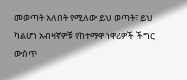መወጣት አለበት የሚለው ይህ ወጣት፣ ይህ ካልሆነ አብዛኛዎቹ የከተማዋ ነዋሪዎች ችግር ውስጥ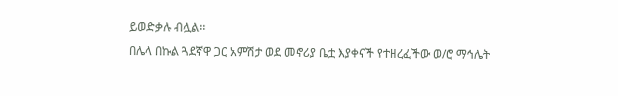ይወድቃሉ ብሏል፡፡
በሌላ በኩል ጓደኛዋ ጋር አምሽታ ወደ መኖሪያ ቤቷ እያቀናች የተዘረፈችው ወ/ሮ ማኅሌት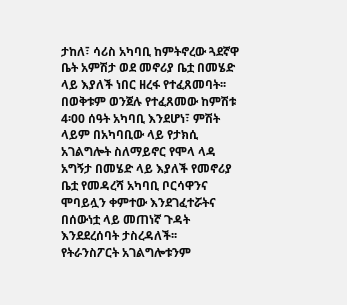ታከለ፣ ሳሪስ አካባቢ ከምትኖረው ጓደኛዋ ቤት አምሽታ ወደ መኖሪያ ቤቷ በመሄድ ላይ እያለች ነበር ዘረፋ የተፈጸመባት፡፡
በወቅቱም ወንጀሉ የተፈጸመው ከምሽቱ 4፡00 ሰዓት አካባቢ እንደሆነ፣ ምሽት ላይም በአካባቢው ላይ የታክሲ አገልግሎት ስለማይኖር የሞላ ላዳ አግኝታ በመሄድ ላይ እያለች የመኖሪያ ቤቷ የመዳረሻ አካባቢ ቦርሳዋንና ሞባይሏን ቀምተው እንደገፈተሯትና በሰውነቷ ላይ መጠነኛ ጉዳት እንደደረሰባት ታስረዳለች፡፡
የትራንስፖርት አገልግሎቱንም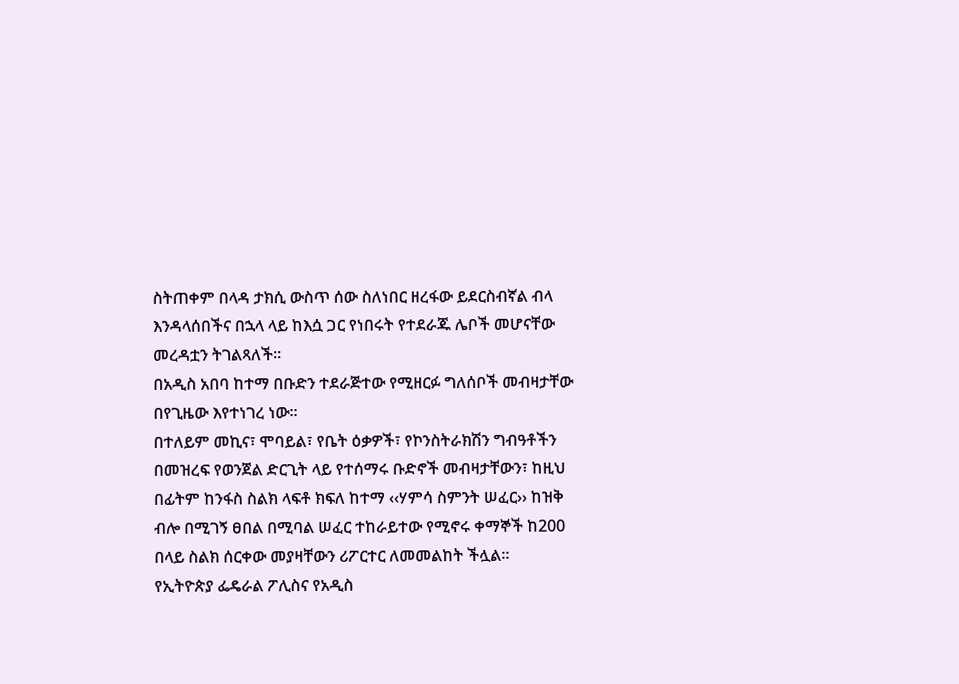ስትጠቀም በላዳ ታክሲ ውስጥ ሰው ስለነበር ዘረፋው ይደርስብኛል ብላ እንዳላሰበችና በኋላ ላይ ከእሷ ጋር የነበሩት የተደራጁ ሌቦች መሆናቸው መረዳቷን ትገልጻለች፡፡
በአዲስ አበባ ከተማ በቡድን ተደራጅተው የሚዘርፉ ግለሰቦች መብዛታቸው በየጊዜው እየተነገረ ነው፡፡
በተለይም መኪና፣ ሞባይል፣ የቤት ዕቃዎች፣ የኮንስትራክሽን ግብዓቶችን በመዝረፍ የወንጀል ድርጊት ላይ የተሰማሩ ቡድኖች መብዛታቸውን፣ ከዚህ በፊትም ከንፋስ ስልክ ላፍቶ ክፍለ ከተማ ‹‹ሃምሳ ስምንት ሠፈር›› ከዝቅ ብሎ በሚገኝ ፀበል በሚባል ሠፈር ተከራይተው የሚኖሩ ቀማኞች ከ200 በላይ ስልክ ሰርቀው መያዛቸውን ሪፖርተር ለመመልከት ችሏል፡፡
የኢትዮጵያ ፌዴራል ፖሊስና የአዲስ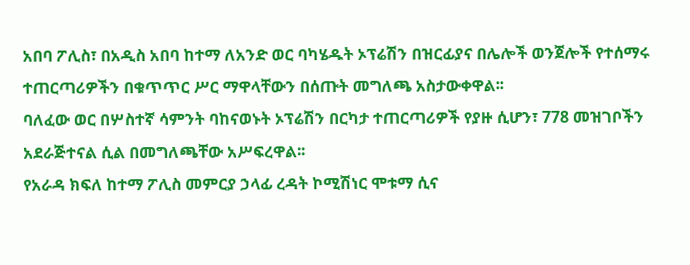አበባ ፖሊስ፣ በአዲስ አበባ ከተማ ለአንድ ወር ባካሄዱት ኦፕሬሽን በዝርፊያና በሌሎች ወንጀሎች የተሰማሩ ተጠርጣሪዎችን በቁጥጥር ሥር ማዋላቸውን በሰጡት መግለጫ አስታውቀዋል፡፡
ባለፈው ወር በሦስተኛ ሳምንት ባከናወኑት ኦፕሬሽን በርካታ ተጠርጣሪዎች የያዙ ሲሆን፣ 778 መዝገቦችን አደራጅተናል ሲል በመግለጫቸው አሥፍረዋል፡፡
የአራዳ ክፍለ ከተማ ፖሊስ መምርያ ኃላፊ ረዳት ኮሚሽነር ሞቱማ ሲና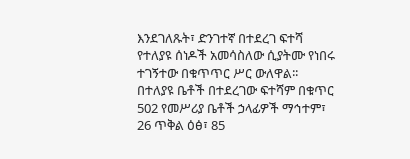እንደገለጹት፣ ድንገተኛ በተደረገ ፍተሻ የተለያዩ ሰነዶች አመሳስለው ሲያትሙ የነበሩ ተገኝተው በቁጥጥር ሥር ውለዋል፡፡
በተለያዩ ቤቶች በተደረገው ፍተሻም በቁጥር 502 የመሥሪያ ቤቶች ኃላፊዎች ማኅተም፣ 26 ጥቅል ዕፅ፣ 85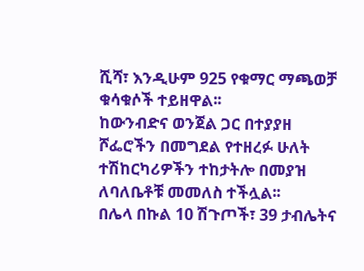ሺሻ፣ እንዲሁም 925 የቁማር ማጫወቻ ቁሳቁሶች ተይዘዋል፡፡
ከውንብድና ወንጀል ጋር በተያያዘ ሾፌሮችን በመግደል የተዘረፉ ሁለት ተሽከርካሪዎችን ተከታትሎ በመያዝ ለባለቤቶቹ መመለስ ተችሏል፡፡
በሌላ በኩል 10 ሽጉጦች፣ 39 ታብሌትና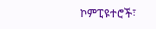ኮምፒዩተሮች፣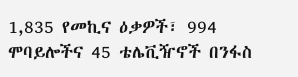1,835 የመኪና ዕቃዎች፣ 994 ሞባይሎችና 45 ቴሌቪዥኖች በንፋስ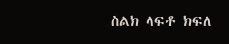ስልክ ላፍቶ ክፍለ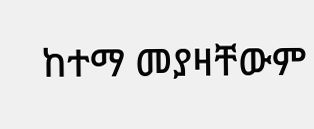ከተማ መያዛቸውም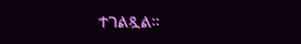ተገልጿል፡፡